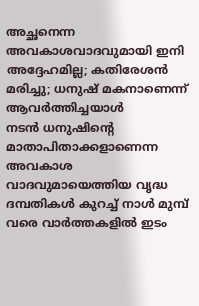അച്ഛനെന്ന അവകാശവാദവുമായി ഇനി അദ്ദേഹമില്ല; കതിരേശൻ മരിച്ചു; ധനുഷ് മകനാണെന്ന് ആവർത്തിച്ചയാൾ
നടൻ ധനുഷിന്റെ മാതാപിതാക്കളാണെന്ന അവകാശ വാദവുമായെത്തിയ വൃദ്ധ ദമ്പതികൾ കുറച്ച് നാൾ മുമ്പ് വരെ വാർത്തകളിൽ ഇടം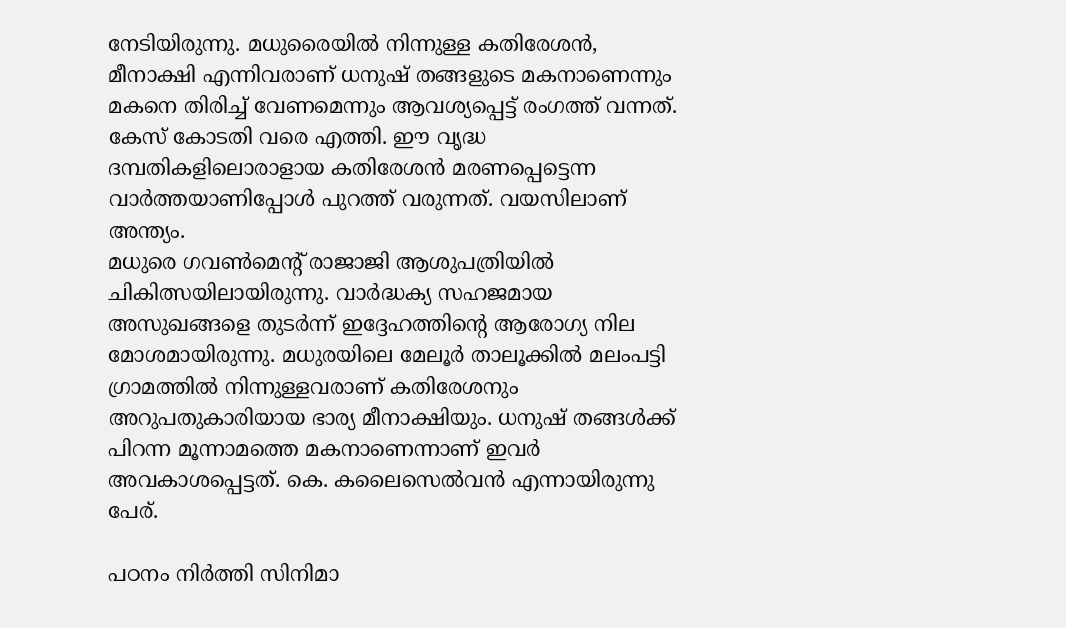നേടിയിരുന്നു. മധുരൈയിൽ നിന്നുള്ള കതിരേശൻ, മീനാക്ഷി എന്നിവരാണ് ധനുഷ് തങ്ങളുടെ മകനാണെന്നും മകനെ തിരിച്ച് വേണമെന്നും ആവശ്യപ്പെട്ട് രംഗത്ത് വന്നത്. കേസ് കോടതി വരെ എത്തി. ഈ വൃദ്ധ ദമ്പതികളിലൊരാളായ കതിരേശൻ മരണപ്പെട്ടെന്ന വാർത്തയാണിപ്പോൾ പുറത്ത് വരുന്നത്. വയസിലാണ് അന്ത്യം.
മധുരെ ഗവൺമെന്റ് രാജാജി ആശുപത്രിയിൽ ചികിത്സയിലായിരുന്നു. വാർദ്ധക്യ സഹജമായ അസുഖങ്ങളെ തുടർന്ന് ഇദ്ദേഹത്തിന്റെ ആരോഗ്യ നില മോശമായിരുന്നു. മധുരയിലെ മേലൂർ താലൂക്കിൽ മലംപട്ടി ഗ്രാമത്തിൽ നിന്നുള്ളവരാണ് കതിരേശനും അറുപതുകാരിയായ ഭാര്യ മീനാക്ഷിയും. ധനുഷ് തങ്ങൾക്ക് പിറന്ന മൂന്നാമത്തെ മകനാണെന്നാണ് ഇവർ അവകാശപ്പെട്ടത്. കെ. കലൈസെൽവൻ എന്നായിരുന്നു പേര്.

പഠനം നിർത്തി സിനിമാ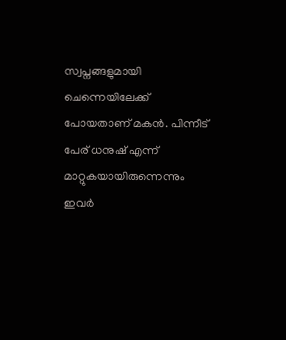സ്വപ്നങ്ങളുമായി ചെന്നെയിലേക്ക് പോയതാണ് മകൻ. പിന്നീട് പേര് ധനുഷ് എന്ന് മാറ്റുകയായിരുന്നെന്നും ഇവർ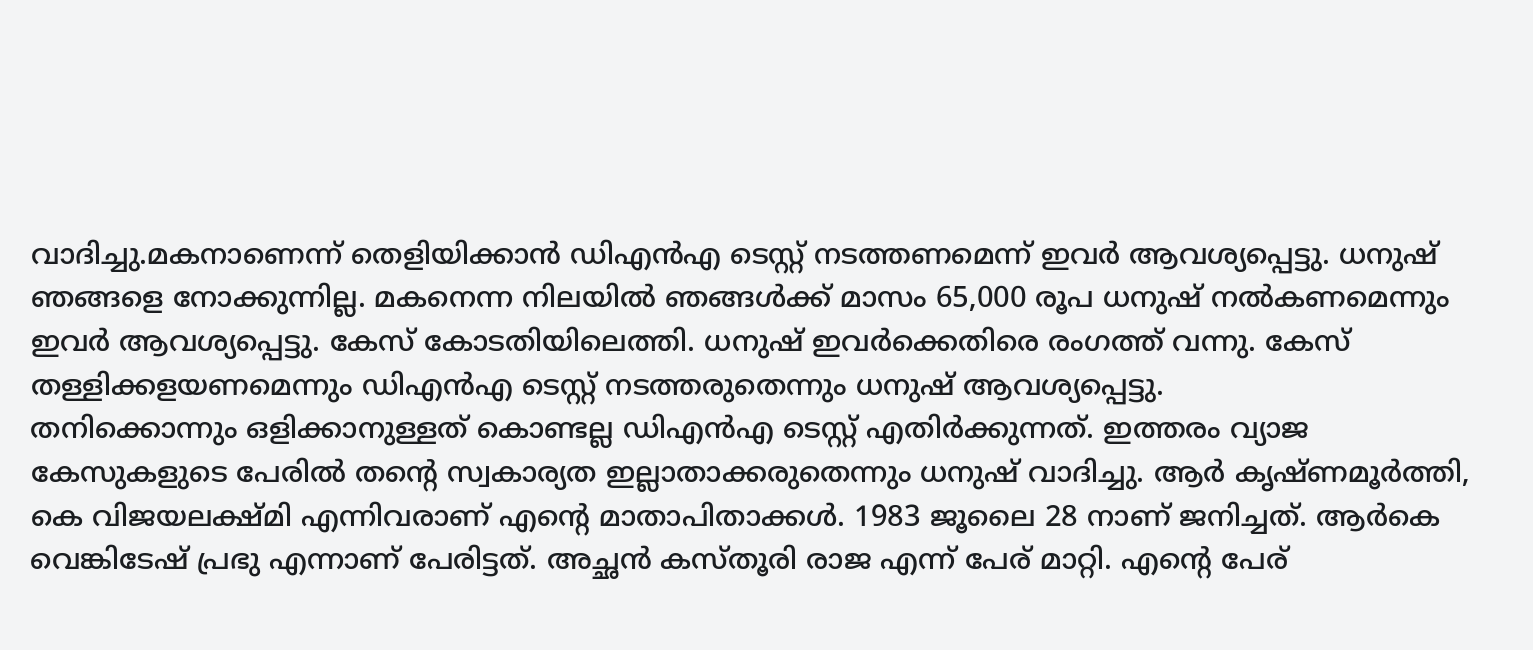വാദിച്ചു.മകനാണെന്ന് തെളിയിക്കാൻ ഡിഎൻഎ ടെസ്റ്റ് നടത്തണമെന്ന് ഇവർ ആവശ്യപ്പെട്ടു. ധനുഷ് ഞങ്ങളെ നോക്കുന്നില്ല. മകനെന്ന നിലയിൽ ഞങ്ങൾക്ക് മാസം 65,000 രൂപ ധനുഷ് നൽകണമെന്നും ഇവർ ആവശ്യപ്പെട്ടു. കേസ് കോടതിയിലെത്തി. ധനുഷ് ഇവർക്കെതിരെ രംഗത്ത് വന്നു. കേസ് തള്ളിക്കളയണമെന്നും ഡിഎൻഎ ടെസ്റ്റ് നടത്തരുതെന്നും ധനുഷ് ആവശ്യപ്പെട്ടു.
തനിക്കൊന്നും ഒളിക്കാനുള്ളത് കൊണ്ടല്ല ഡിഎൻഎ ടെസ്റ്റ് എതിർക്കുന്നത്. ഇത്തരം വ്യാജ കേസുകളുടെ പേരിൽ തന്റെ സ്വകാര്യത ഇല്ലാതാക്കരുതെന്നും ധനുഷ് വാദിച്ചു. ആർ കൃഷ്ണമൂർത്തി, കെ വിജയലക്ഷ്മി എന്നിവരാണ് എന്റെ മാതാപിതാക്കൾ. 1983 ജൂലൈ 28 നാണ് ജനിച്ചത്. ആർകെ വെങ്കിടേഷ് പ്രഭു എന്നാണ് പേരിട്ടത്. അച്ഛൻ കസ്തൂരി രാജ എന്ന് പേര് മാറ്റി. എന്റെ പേര്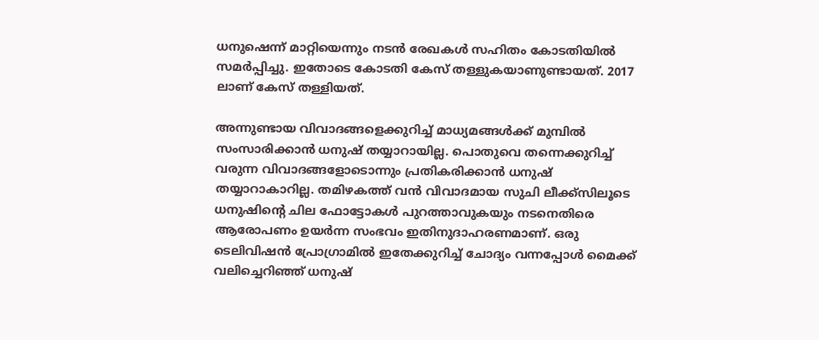ധനുഷെന്ന് മാറ്റിയെന്നും നടൻ രേഖകൾ സഹിതം കോടതിയിൽ സമർപ്പിച്ചു. ഇതോടെ കോടതി കേസ് തള്ളുകയാണുണ്ടായത്. 2017 ലാണ് കേസ് തള്ളിയത്.

അന്നുണ്ടായ വിവാദങ്ങളെക്കുറിച്ച് മാധ്യമങ്ങൾക്ക് മുമ്പിൽ സംസാരിക്കാൻ ധനുഷ് തയ്യാറായില്ല. പൊതുവെ തന്നെക്കുറിച്ച് വരുന്ന വിവാദങ്ങളോടൊന്നും പ്രതികരിക്കാൻ ധനുഷ് തയ്യാറാകാറില്ല. തമിഴകത്ത് വൻ വിവാദമായ സുചി ലീക്ക്സിലൂടെ ധനുഷിന്റെ ചില ഫോട്ടോകൾ പുറത്താവുകയും നടനെതിരെ ആരോപണം ഉയർന്ന സംഭവം ഇതിനുദാഹരണമാണ്. ഒരു ടെലിവിഷൻ പ്രോഗ്രാമിൽ ഇതേക്കുറിച്ച് ചോദ്യം വന്നപ്പോൾ മൈക്ക് വലിച്ചെറിഞ്ഞ് ധനുഷ്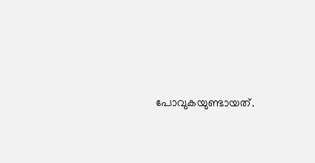പോവുകയുണ്ടായത്.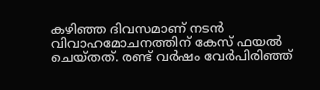കഴിഞ്ഞ ദിവസമാണ് നടൻ വിവാഹമോചനത്തിന് കേസ് ഫയൽ ചെയ്തത്. രണ്ട് വർഷം വേർപിരിഞ്ഞ്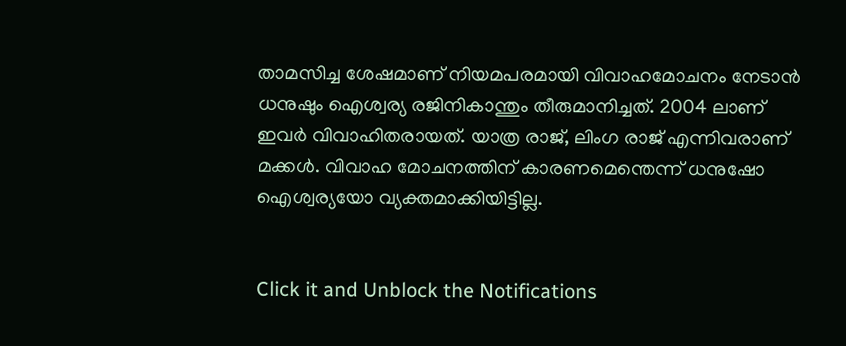താമസിച്ച ശേഷമാണ് നിയമപരമായി വിവാഹമോചനം നേടാൻ ധനുഷും ഐശ്വര്യ രജിനികാന്തും തീരുമാനിച്ചത്. 2004 ലാണ് ഇവർ വിവാഹിതരായത്. യാത്ര രാജ്, ലിംഗ രാജ് എന്നിവരാണ് മക്കൾ. വിവാഹ മോചനത്തിന് കാരണമെന്തെന്ന് ധനുഷോ ഐശ്വര്യയോ വ്യക്തമാക്കിയിട്ടില്ല.


Click it and Unblock the Notifications